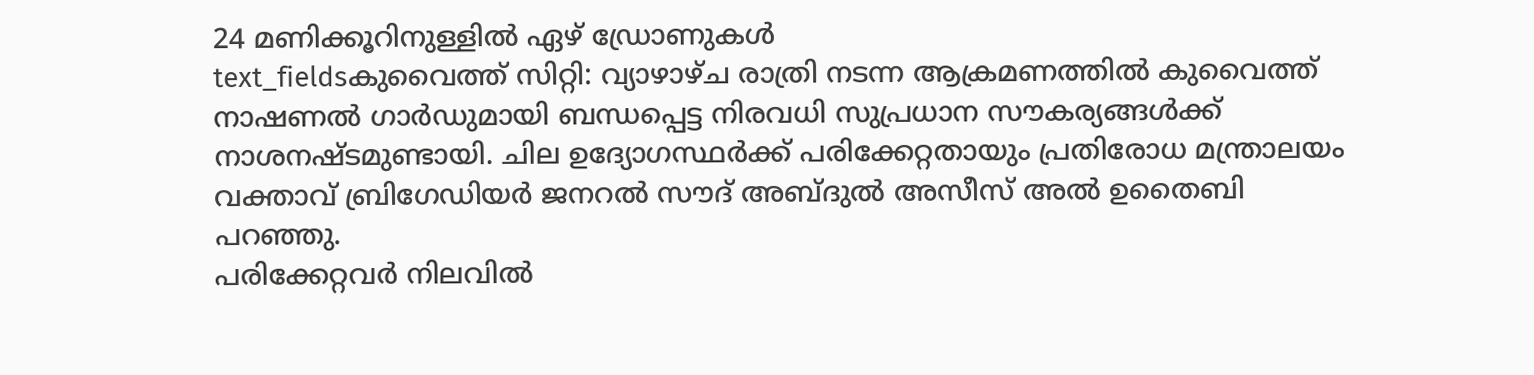24 മണിക്കൂറിനുള്ളിൽ ഏഴ് ഡ്രോണുകൾ
text_fieldsകുവൈത്ത് സിറ്റി: വ്യാഴാഴ്ച രാത്രി നടന്ന ആക്രമണത്തിൽ കുവൈത്ത് നാഷണൽ ഗാർഡുമായി ബന്ധപ്പെട്ട നിരവധി സുപ്രധാന സൗകര്യങ്ങൾക്ക് നാശനഷ്ടമുണ്ടായി. ചില ഉദ്യോഗസ്ഥർക്ക് പരിക്കേറ്റതായും പ്രതിരോധ മന്ത്രാലയം വക്താവ് ബ്രിഗേഡിയർ ജനറൽ സൗദ് അബ്ദുൽ അസീസ് അൽ ഉതൈബി പറഞ്ഞു.
പരിക്കേറ്റവർ നിലവിൽ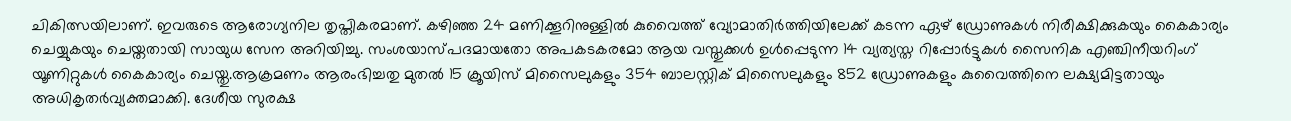ചികിത്സയിലാണ്. ഇവരുടെ ആരോഗ്യനില തൃപ്തികരമാണ്. കഴിഞ്ഞ 24 മണിക്കൂറിനുള്ളിൽ കുവൈത്ത് വ്യോമാതിർത്തിയിലേക്ക് കടന്ന ഏഴ് ഡ്രോണുകൾ നിരീക്ഷിക്കുകയും കൈകാര്യം ചെയ്യുകയും ചെയ്തതായി സായുധ സേന അറിയിച്ചു. സംശയാസ്പദമായതോ അപകടകരമോ ആയ വസ്തുക്കൾ ഉൾപ്പെടുന്ന 14 വ്യത്യസ്ത റിപ്പോർട്ടുകൾ സൈനിക എഞ്ചിനീയറിംഗ് യൂണിറ്റുകൾ കൈകാര്യം ചെയ്തു.ആക്രമണം ആരംഭിച്ചതു മുതൽ 15 ക്രൂയിസ് മിസൈലുകളും 354 ബാലസ്റ്റിക് മിസൈലുകളും 852 ഡ്രോണുകളും കുവൈത്തിനെ ലക്ഷ്യമിട്ടതായും അധികൃതർവ്യക്തമാക്കി. ദേശീയ സുരക്ഷ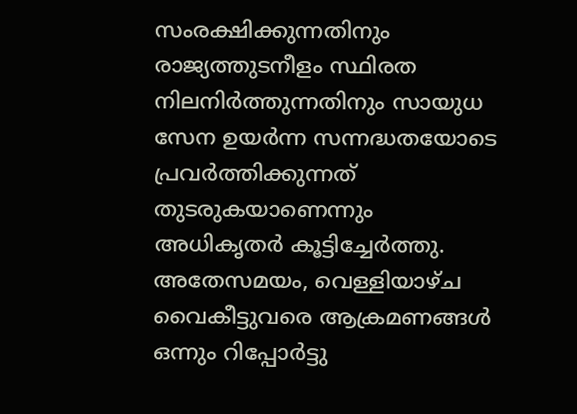സംരക്ഷിക്കുന്നതിനും രാജ്യത്തുടനീളം സ്ഥിരത നിലനിർത്തുന്നതിനും സായുധ സേന ഉയർന്ന സന്നദ്ധതയോടെ പ്രവർത്തിക്കുന്നത് തുടരുകയാണെന്നും അധികൃതർ കൂട്ടിച്ചേർത്തു. അതേസമയം, വെള്ളിയാഴ്ച വൈകീട്ടുവരെ ആക്രമണങ്ങൾ ഒന്നും റിപ്പോർട്ടു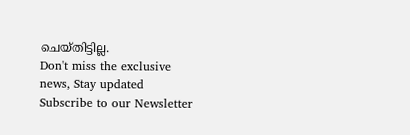ചെയ്തിട്ടില്ല.
Don't miss the exclusive news, Stay updated
Subscribe to our Newsletter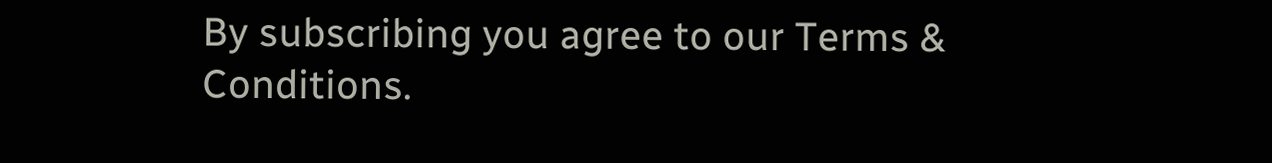By subscribing you agree to our Terms & Conditions.